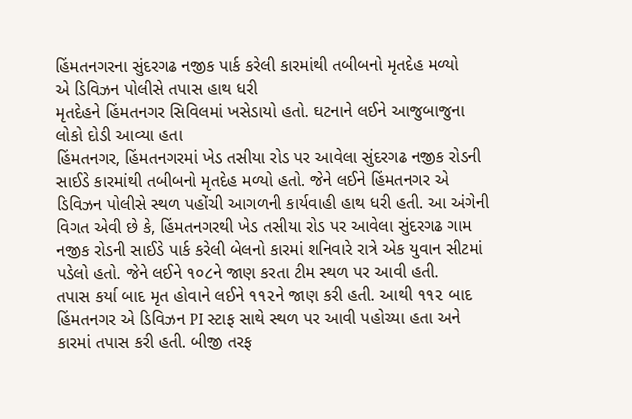હિંમતનગરના સુંદરગઢ નજીક પાર્ક કરેલી કારમાંથી તબીબનો મૃતદેહ મળ્યો
એ ડિવિઝન પોલીસે તપાસ હાથ ધરી
મૃતદેહને હિંમતનગર સિવિલમાં ખસેડાયો હતો. ઘટનાને લઈને આજુબાજુના લોકો દોડી આવ્યા હતા
હિંમતનગર, હિંમતનગરમાં ખેડ તસીયા રોડ પર આવેલા સુંદરગઢ નજીક રોડની સાઈડે કારમાંથી તબીબનો મૃતદેહ મળ્યો હતો. જેને લઈને હિંમતનગર એ ડિવિઝન પોલીસે સ્થળ પહોંચી આગળની કાર્યવાહી હાથ ધરી હતી. આ અંગેની વિગત એવી છે કે, હિંમતનગરથી ખેડ તસીયા રોડ પર આવેલા સુંદરગઢ ગામ નજીક રોડની સાઈડે પાર્ક કરેલી બેલનો કારમાં શનિવારે રાત્રે એક યુવાન સીટમાં પડેલો હતો. જેને લઈને ૧૦૮ને જાણ કરતા ટીમ સ્થળ પર આવી હતી.
તપાસ કર્યા બાદ મૃત હોવાને લઈને ૧૧૨ને જાણ કરી હતી. આથી ૧૧૨ બાદ હિંમતનગર એ ડિવિઝન PI સ્ટાફ સાથે સ્થળ પર આવી પહોચ્યા હતા અને કારમાં તપાસ કરી હતી. બીજી તરફ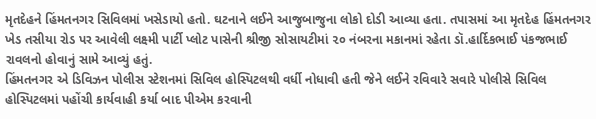મૃતદેહને હિંમતનગર સિવિલમાં ખસેડાયો હતો. ઘટનાને લઈને આજુબાજુના લોકો દોડી આવ્યા હતા. તપાસમાં આ મૃતદેહ હિંમતનગર ખેડ તસીયા રોડ પર આવેલી લક્ષ્મી પાર્ટી પ્લોટ પાસેની શ્રીજી સોસાયટીમાં ૨૦ નંબરના મકાનમાં રહેતા ડૉ.હાર્દિકભાઈ પંકજભાઈ રાવલનો હોવાનું સામે આવ્યું હતું.
હિંમતનગર એ ડિવિઝન પોલીસ સ્ટેશનમાં સિવિલ હોસ્પિટલથી વર્ધી નોધાવી હતી જેને લઈને રવિવારે સવારે પોલીસે સિવિલ હોસ્પિટલમાં પહોંચી કાર્યવાહી કર્યા બાદ પીએમ કરવાની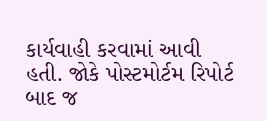કાર્યવાહી કરવામાં આવી હતી. જોકે પોસ્ટમોર્ટમ રિપોર્ટ બાદ જ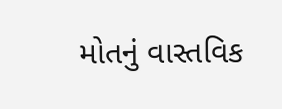મોતનું વાસ્તવિક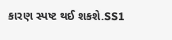કારણ સ્પષ્ટ થઈ શકશે.SS1